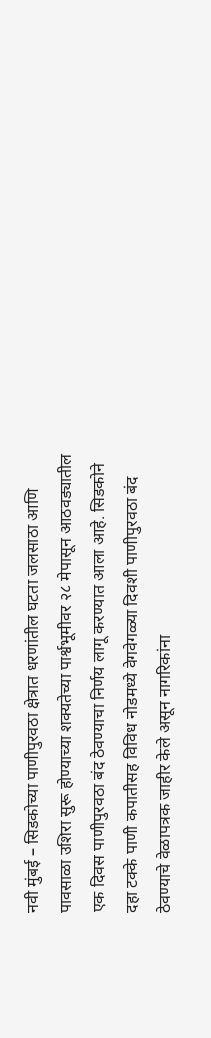नवी मुंबई – सिडकोच्या पाणीपुरवठा क्षेत्रात धरणांतील घटता जलसाठा आणि पावसाळा उशिरा सुरू होण्याच्या शक्यतेच्या पार्श्वभूमीवर २८ मेपासून आठवड्यातील एक दिवस पाणीपुरवठा बंद ठेवण्याचा निर्णय लागू करण्यात आला आहे. सिडकोने दहा टक्के पाणी कपातीसह विविध नोडमध्ये वेगवेगळ्या दिवशी पाणीपुरवठा बंद ठेवण्याचे वेळापत्रक जाहीर केले असून नागरिकांना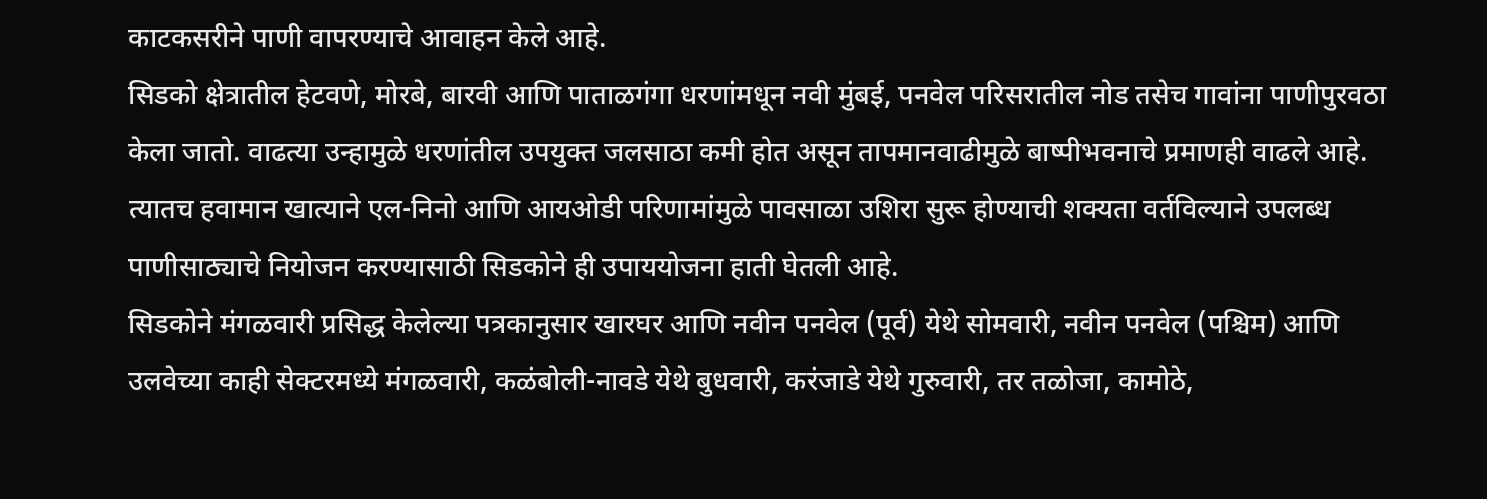काटकसरीने पाणी वापरण्याचे आवाहन केले आहे.
सिडको क्षेत्रातील हेटवणे, मोरबे, बारवी आणि पाताळगंगा धरणांमधून नवी मुंबई, पनवेल परिसरातील नोड तसेच गावांना पाणीपुरवठा केला जातो. वाढत्या उन्हामुळे धरणांतील उपयुक्त जलसाठा कमी होत असून तापमानवाढीमुळे बाष्पीभवनाचे प्रमाणही वाढले आहे. त्यातच हवामान खात्याने एल-निनो आणि आयओडी परिणामांमुळे पावसाळा उशिरा सुरू होण्याची शक्यता वर्तविल्याने उपलब्ध पाणीसाठ्याचे नियोजन करण्यासाठी सिडकोने ही उपाययोजना हाती घेतली आहे.
सिडकोने मंगळवारी प्रसिद्ध केलेल्या पत्रकानुसार खारघर आणि नवीन पनवेल (पूर्व) येथे सोमवारी, नवीन पनवेल (पश्चिम) आणि उलवेच्या काही सेक्टरमध्ये मंगळवारी, कळंबोली-नावडे येथे बुधवारी, करंजाडे येथे गुरुवारी, तर तळोजा, कामोठे,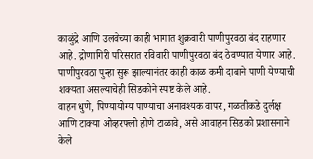काळुंद्रे आणि उलवेच्या काही भागात शुक्रवारी पाणीपुरवठा बंद राहणार आहे. द्रोणागिरी परिसरात रविवारी पाणीपुरवठा बंद ठेवण्यात येणार आहे. पाणीपुरवठा पुन्हा सुरू झाल्यानंतर काही काळ कमी दाबाने पाणी येण्याची शक्यता असल्याचेही सिडकोने स्पष्ट केले आहे.
वाहन धुणे, पिण्यायोग्य पाण्याचा अनावश्यक वापर, गळतीकडे दुर्लक्ष आणि टाक्या ओव्हरफ्लो होणे टाळावे, असे आवाहन सिडको प्रशासनाने केले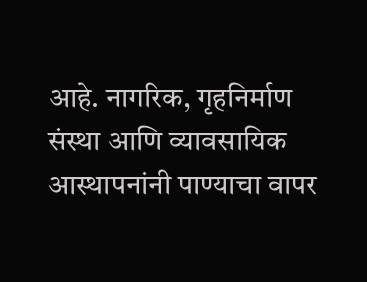आहे. नागरिक, गृहनिर्माण संस्था आणि व्यावसायिक आस्थापनांनी पाण्याचा वापर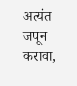अत्यंत जपून करावा,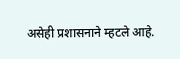असेही प्रशासनाने म्हटले आहे.